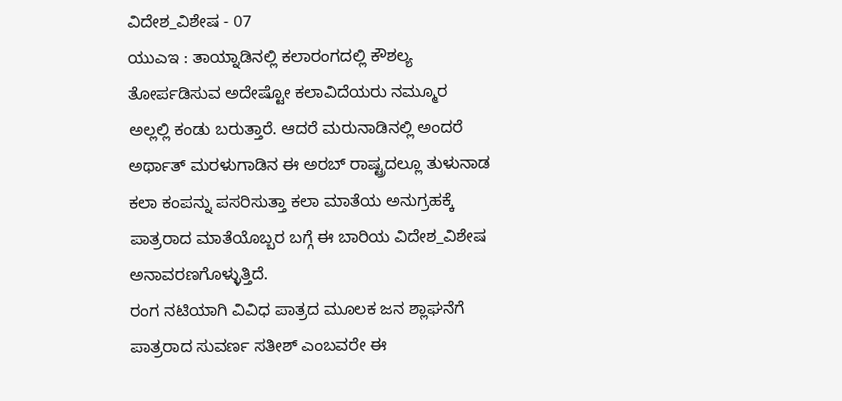ವಿದೇಶ_ವಿಶೇಷ - 07
ಯುಎಇ : ತಾಯ್ನಾಡಿನಲ್ಲಿ ಕಲಾರಂಗದಲ್ಲಿ ಕೌಶಲ್ಯ ತೋರ್ಪಡಿಸುವ ಅದೇಷ್ಟೋ ಕಲಾವಿದೆಯರು ನಮ್ಮೂರ ಅಲ್ಲಲ್ಲಿ ಕಂಡು ಬರುತ್ತಾರೆ. ಆದರೆ ಮರುನಾಡಿನಲ್ಲಿ ಅಂದರೆ ಅರ್ಥಾತ್ ಮರಳುಗಾಡಿನ ಈ ಅರಬ್ ರಾಷ್ಟ್ರದಲ್ಲೂ ತುಳುನಾಡ ಕಲಾ ಕಂಪನ್ನು ಪಸರಿಸುತ್ತಾ ಕಲಾ ಮಾತೆಯ ಅನುಗ್ರಹಕ್ಕೆ ಪಾತ್ರರಾದ ಮಾತೆಯೊಬ್ಬರ ಬಗ್ಗೆ ಈ ಬಾರಿಯ ವಿದೇಶ_ವಿಶೇಷ ಅನಾವರಣಗೊಳ್ಳುತ್ತಿದೆ.
ರಂಗ ನಟಿಯಾಗಿ ವಿವಿಧ ಪಾತ್ರದ ಮೂಲಕ ಜನ ಶ್ಲಾಘನೆಗೆ ಪಾತ್ರರಾದ ಸುವರ್ಣ ಸತೀಶ್ ಎಂಬವರೇ ಈ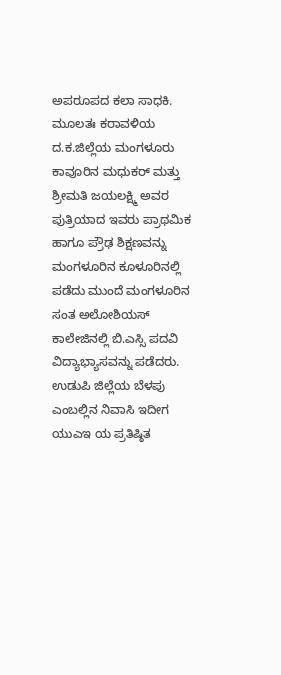ಅಪರೂಪದ ಕಲಾ ಸಾಧಕಿ.
ಮೂಲತಃ ಕರಾವಳಿಯ ದ.ಕ.ಜಿಲ್ಲೆಯ ಮಂಗಳೂರು ಕಾವೂರಿನ ಮಧುಕರ್ ಮತ್ತು ಶ್ರೀಮತಿ ಜಯಲಕ್ಷ್ಮಿ ಅವರ ಪುತ್ರಿಯಾದ ಇವರು ಪ್ರಾಥಮಿಕ ಹಾಗೂ ಪ್ರೌಢ ಶಿಕ್ಷಣವನ್ನು ಮಂಗಳೂರಿನ ಕೂಳೂರಿನಲ್ಲಿ ಪಡೆದು ಮುಂದೆ ಮಂಗಳೂರಿನ ಸಂತ ಅಲೋಶಿಯಸ್ ಕಾಲೇಜಿನಲ್ಲಿ ಬಿ.ಎಸ್ಸಿ ಪದವಿ ವಿದ್ಯಾಭ್ಯಾಸವನ್ನು ಪಡೆದರು.
ಉಡುಪಿ ಜಿಲ್ಲೆಯ ಬೆಳಪು ಎಂಬಲ್ಲಿನ ನಿವಾಸಿ ಇದೀಗ ಯುಎಇ ಯ ಪ್ರತಿಷ್ಠಿತ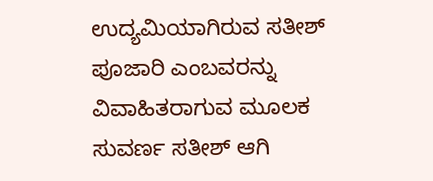ಉದ್ಯಮಿಯಾಗಿರುವ ಸತೀಶ್ ಪೂಜಾರಿ ಎಂಬವರನ್ನು ವಿವಾಹಿತರಾಗುವ ಮೂಲಕ ಸುವರ್ಣ ಸತೀಶ್ ಆಗಿ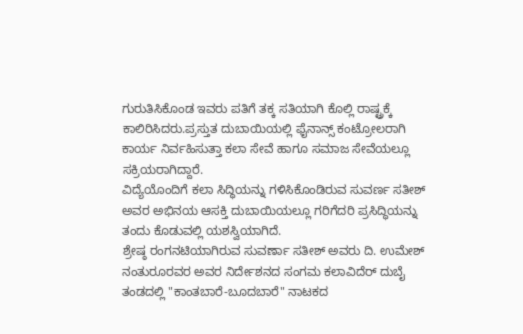ಗುರುತಿಸಿಕೊಂಡ ಇವರು ಪತಿಗೆ ತಕ್ಕ ಸತಿಯಾಗಿ ಕೊಲ್ಲಿ ರಾಷ್ಟ್ರಕ್ಕೆ ಕಾಲಿರಿಸಿದರು.ಪ್ರಸ್ತುತ ದುಬಾಯಿಯಲ್ಲಿ ಫೈನಾನ್ಸ್ ಕಂಟ್ರೋಲರಾಗಿ ಕಾರ್ಯ ನಿರ್ವಹಿಸುತ್ತಾ ಕಲಾ ಸೇವೆ ಹಾಗೂ ಸಮಾಜ ಸೇವೆಯಲ್ಲೂ ಸಕ್ರಿಯರಾಗಿದ್ದಾರೆ.
ವಿದ್ಯೆಯೊಂದಿಗೆ ಕಲಾ ಸಿದ್ಧಿಯನ್ನು ಗಳಿಸಿಕೊಂಡಿರುವ ಸುವರ್ಣ ಸತೀಶ್ ಅವರ ಅಭಿನಯ ಆಸಕ್ತಿ ದುಬಾಯಿಯಲ್ಲೂ ಗರಿಗೆದರಿ ಪ್ರಸಿದ್ಧಿಯನ್ನು ತಂದು ಕೊಡುವಲ್ಲಿ ಯಶಸ್ವಿಯಾಗಿದೆ.
ಶ್ರೇಷ್ಠ ರಂಗನಟಿಯಾಗಿರುವ ಸುವರ್ಣಾ ಸತೀಶ್ ಅವರು ದಿ. ಉಮೇಶ್ ನಂತುರೂರವರ ಅವರ ನಿರ್ದೇಶನದ ಸಂಗಮ ಕಲಾವಿದೆರ್ ದುಬೈ ತಂಡದಲ್ಲಿ "ಕಾಂತಬಾರೆ-ಬೂದಬಾರೆ" ನಾಟಕದ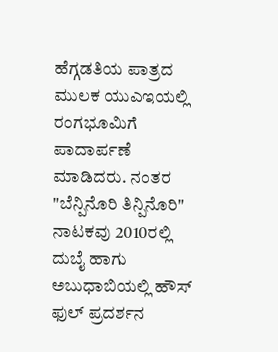ಹೆಗ್ಗಡತಿಯ ಪಾತ್ರದ ಮುಲಕ ಯುಎಇಯಲ್ಲಿ ರಂಗಭೂಮಿಗೆ ಪಾದಾರ್ಪಣೆ ಮಾಡಿದರು. ನಂತರ "ಬೆನ್ಪಿನೊರಿ ತಿನ್ಪಿನೊರಿ" ನಾಟಕವು 2010ರಲ್ಲಿ ದುಬೈ ಹಾಗು ಅಬುಧಾಬಿಯಲ್ಲಿ ಹೌಸ್ ಫುಲ್ ಪ್ರದರ್ಶನ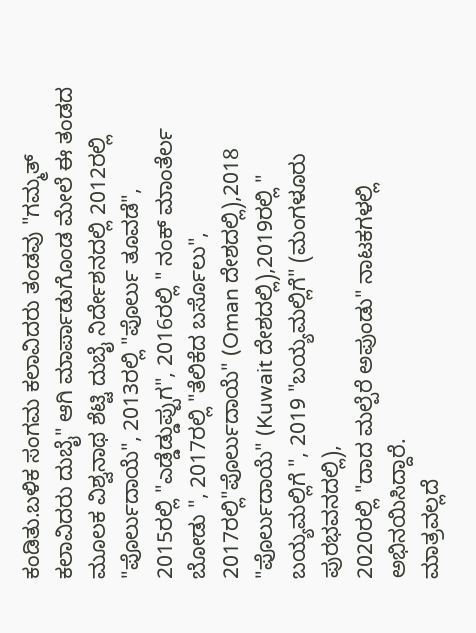ಕಂಡಿತು.ಬಳಿಕ ಸಂಗಮ ಕಲಾವಿದರು ತಂಡವು "ಗಮ್ಮತ್ ಕಲಾವಿದರು ದುಬೈ" ಆಗಿ ಮಾರ್ಪಾಡುಗೊಂಡ ಮೇಲೆ ಈ ತಂಡದ ಮೂಲಕ ವಿಶ್ವನಾಥ ಶೆಟ್ಟಿ ದುಬೈ ನಿರ್ದೇಶನದಲ್ಲಿ 2012ರಲ್ಲಿ "ಪೊರ್ಲುದಾಯೆ", 2013ರಲ್ಲಿ "ಪೊರ್ಲು ತೂವಡೆ",
2015ರಲ್ಲಿ "ಎಡ್ಡೆಡ್ಡುಪ್ಪುಗ", 2016ರಲ್ಲಿ " ನಂಕ್ ಮಾಂತೆರ್ಲ ಬೋಡು ", 2017ರಲ್ಲಿ "ತೆಲಿಕೆದ ಬರ್ಸೊಲು", 2017ರಲ್ಲಿ"ಪೊರ್ಲುದಾಯೆ" (Oman ದೇಶದಲ್ಲಿ),2018 "ಪೊರ್ಲುದಾಯೆ" (Kuwait ದೇಶದಲ್ಲಿ),2019ರಲ್ಲಿ " ಬಯ್ಯಮಲ್ಲಿಗೆ ", 2019 "ಬಯ್ಯಮಲ್ಲಿಗೆ" (ಮಂಗಳೂರು ಪುರಭವನದಲ್ಲಿ),
2020ರಲ್ಲಿ "ದಾದ ಮಲ್ಪೆರೆ ಅಪುಂಡು" ನಾಟಕಗಳಲ್ಲಿ ಅಭಿನಯಿಸಿದ್ದಾರೆ.
ಮಾತ್ರವಲ್ಲದೆ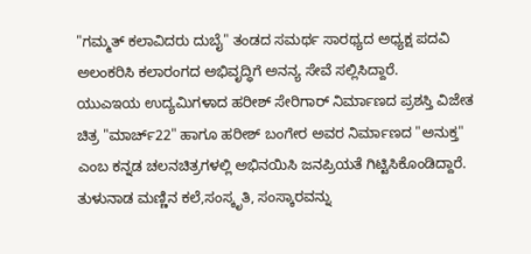"ಗಮ್ಮತ್ ಕಲಾವಿದರು ದುಬೈ" ತಂಡದ ಸಮರ್ಥ ಸಾರಥ್ಯದ ಅಧ್ಯಕ್ಷ ಪದವಿ ಅಲಂಕರಿಸಿ ಕಲಾರಂಗದ ಅಭಿವೃದ್ಧಿಗೆ ಅನನ್ಯ ಸೇವೆ ಸಲ್ಲಿಸಿದ್ದಾರೆ.
ಯುಎಇಯ ಉದ್ಯಮಿಗಳಾದ ಹರೀಶ್ ಸೇರಿಗಾರ್ ನಿರ್ಮಾಣದ ಪ್ರಶಸ್ತಿ ವಿಜೇತ ಚಿತ್ರ "ಮಾರ್ಚ್22" ಹಾಗೂ ಹರೀಶ್ ಬಂಗೇರ ಅವರ ನಿರ್ಮಾಣದ "ಅನುಕ್ತ" ಎಂಬ ಕನ್ನಡ ಚಲನಚಿತ್ರಗಳಲ್ಲಿ ಅಭಿನಯಿಸಿ ಜನಪ್ರಿಯತೆ ಗಿಟ್ಟಿಸಿಕೊಂಡಿದ್ದಾರೆ.
ತುಳುನಾಡ ಮಣ್ಣಿನ ಕಲೆ,ಸಂಸ್ಕೃತಿ, ಸಂಸ್ಕಾರವನ್ನು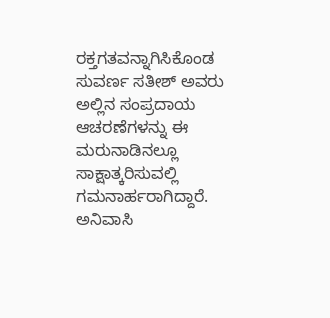ರಕ್ತಗತವನ್ನಾಗಿಸಿಕೊಂಡ ಸುವರ್ಣ ಸತೀಶ್ ಅವರು ಅಲ್ಲಿನ ಸಂಪ್ರದಾಯ ಆಚರಣೆಗಳನ್ನು ಈ ಮರುನಾಡಿನಲ್ಲೂ ಸಾಕ್ಷಾತ್ಕರಿಸುವಲ್ಲಿ ಗಮನಾರ್ಹರಾಗಿದ್ದಾರೆ.
ಅನಿವಾಸಿ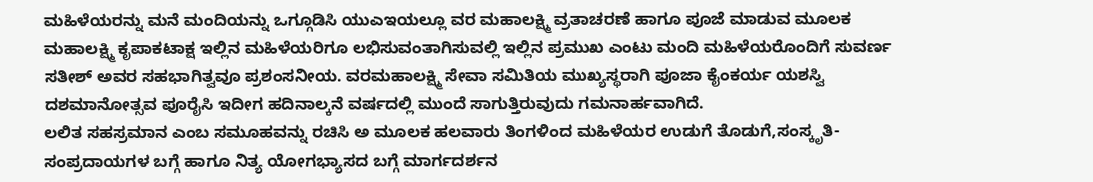ಮಹಿಳೆಯರನ್ನು ಮನೆ ಮಂದಿಯನ್ನು ಒಗ್ಗೂಡಿಸಿ ಯುಎಇಯಲ್ಲೂ ವರ ಮಹಾಲಕ್ಷ್ಮಿ ವ್ರತಾಚರಣೆ ಹಾಗೂ ಪೂಜೆ ಮಾಡುವ ಮೂಲಕ ಮಹಾಲಕ್ಷ್ಮಿ ಕೃಪಾಕಟಾಕ್ಷ ಇಲ್ಲಿನ ಮಹಿಳೆಯರಿಗೂ ಲಭಿಸುವಂತಾಗಿಸುವಲ್ಲಿ ಇಲ್ಲಿನ ಪ್ರಮುಖ ಎಂಟು ಮಂದಿ ಮಹಿಳೆಯರೊಂದಿಗೆ ಸುವರ್ಣ ಸತೀಶ್ ಅವರ ಸಹಭಾಗಿತ್ವವೂ ಪ್ರಶಂಸನೀಯ. ವರಮಹಾಲಕ್ಷ್ಮಿ ಸೇವಾ ಸಮಿತಿಯ ಮುಖ್ಯಸ್ಥರಾಗಿ ಪೂಜಾ ಕೈಂಕರ್ಯ ಯಶಸ್ವಿ ದಶಮಾನೋತ್ಸವ ಪೂರೈಸಿ ಇದೀಗ ಹದಿನಾಲ್ಕನೆ ವರ್ಷದಲ್ಲಿ ಮುಂದೆ ಸಾಗುತ್ತಿರುವುದು ಗಮನಾರ್ಹವಾಗಿದೆ.
ಲಲಿತ ಸಹಸ್ರಮಾನ ಎಂಬ ಸಮೂಹವನ್ನು ರಚಿಸಿ ಅ ಮೂಲಕ ಹಲವಾರು ತಿಂಗಳಿಂದ ಮಹಿಳೆಯರ ಉಡುಗೆ ತೊಡುಗೆ,ಸಂಸ್ಕೃತಿ-ಸಂಪ್ರದಾಯಗಳ ಬಗ್ಗೆ ಹಾಗೂ ನಿತ್ಯ ಯೋಗಭ್ಯಾಸದ ಬಗ್ಗೆ ಮಾರ್ಗದರ್ಶನ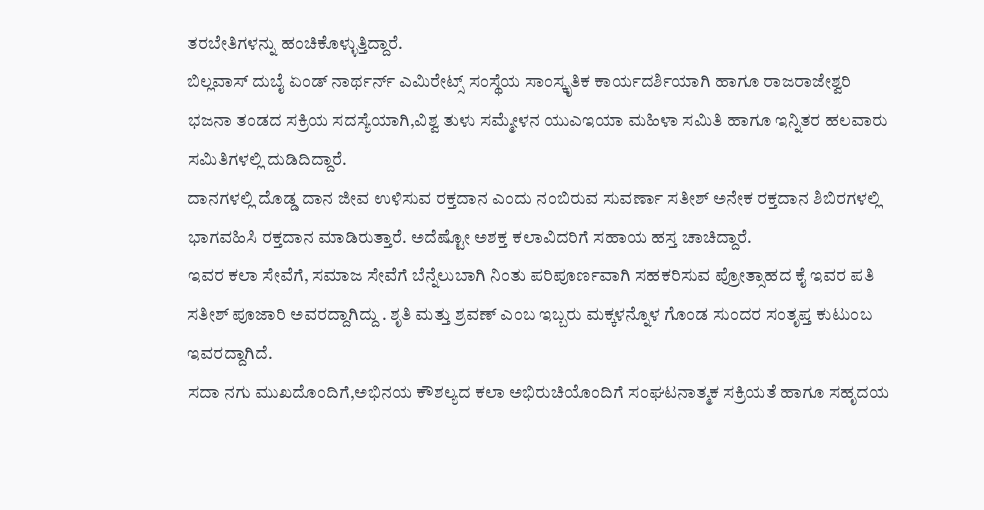ತರಬೇತಿಗಳನ್ನು ಹಂಚಿಕೊಳ್ಳುತ್ತಿದ್ದಾರೆ.
ಬಿಲ್ಲವಾಸ್ ದುಬೈ ಏಂಡ್ ನಾರ್ಥರ್ನ್ ಎಮಿರೇಟ್ಸ್ ಸಂಸ್ಥೆಯ ಸಾಂಸ್ಕೃತಿಕ ಕಾರ್ಯದರ್ಶಿಯಾಗಿ ಹಾಗೂ ರಾಜರಾಜೇಶ್ವರಿ ಭಜನಾ ತಂಡದ ಸಕ್ರಿಯ ಸದಸ್ಯೆಯಾಗಿ,ವಿಶ್ವ ತುಳು ಸಮ್ಮೇಳನ ಯುಎಇಯಾ ಮಹಿಳಾ ಸಮಿತಿ ಹಾಗೂ ಇನ್ನಿತರ ಹಲವಾರು ಸಮಿತಿಗಳಲ್ಲಿ ದುಡಿದಿದ್ದಾರೆ.
ದಾನಗಳಲ್ಲಿ ದೊಡ್ಡ ದಾನ ಜೀವ ಉಳಿಸುವ ರಕ್ತದಾನ ಎಂದು ನಂಬಿರುವ ಸುವರ್ಣಾ ಸತೀಶ್ ಅನೇಕ ರಕ್ತದಾನ ಶಿಬಿರಗಳಲ್ಲಿ ಭಾಗವಹಿಸಿ ರಕ್ತದಾನ ಮಾಡಿರುತ್ತಾರೆ. ಅದೆಷ್ಟೋ ಅಶಕ್ತ ಕಲಾವಿದರಿಗೆ ಸಹಾಯ ಹಸ್ತ ಚಾಚಿದ್ದಾರೆ.
ಇವರ ಕಲಾ ಸೇವೆಗೆ, ಸಮಾಜ ಸೇವೆಗೆ ಬೆನ್ನೆಲುಬಾಗಿ ನಿಂತು ಪರಿಪೂರ್ಣವಾಗಿ ಸಹಕರಿಸುವ ಪ್ರೋತ್ಸಾಹದ ಕೈ ಇವರ ಪತಿ ಸತೀಶ್ ಪೂಜಾರಿ ಅವರದ್ದಾಗಿದ್ದು . ಶೃತಿ ಮತ್ತು ಶ್ರವಣ್ ಎಂಬ ಇಬ್ಬರು ಮಕ್ಕಳನ್ನೊಳ ಗೊಂಡ ಸುಂದರ ಸಂತೃಪ್ತ ಕುಟುಂಬ ಇವರದ್ದಾಗಿದೆ.
ಸದಾ ನಗು ಮುಖದೊಂದಿಗೆ,ಅಭಿನಯ ಕೌಶಲ್ಯದ ಕಲಾ ಅಭಿರುಚಿಯೊಂದಿಗೆ ಸಂಘಟನಾತ್ಮಕ ಸಕ್ರಿಯತೆ ಹಾಗೂ ಸಹೃದಯ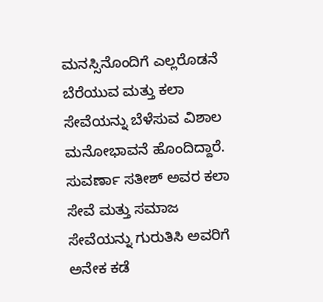ಮನಸ್ಸಿನೊಂದಿಗೆ ಎಲ್ಲರೊಡನೆ ಬೆರೆಯುವ ಮತ್ತು ಕಲಾ ಸೇವೆಯನ್ನು ಬೆಳೆಸುವ ವಿಶಾಲ ಮನೋಭಾವನೆ ಹೊಂದಿದ್ದಾರೆ.
ಸುವರ್ಣಾ ಸತೀಶ್ ಅವರ ಕಲಾ ಸೇವೆ ಮತ್ತು ಸಮಾಜ ಸೇವೆಯನ್ನು ಗುರುತಿಸಿ ಅವರಿಗೆ ಅನೇಕ ಕಡೆ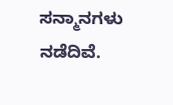ಸನ್ಮಾನಗಳು ನಡೆದಿವೆ.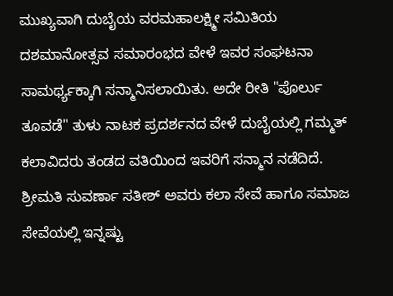ಮುಖ್ಯವಾಗಿ ದುಬೈಯ ವರಮಹಾಲಕ್ಷ್ಮೀ ಸಮಿತಿಯ ದಶಮಾನೋತ್ಸವ ಸಮಾರಂಭದ ವೇಳೆ ಇವರ ಸಂಘಟನಾ ಸಾಮರ್ಥ್ಯಕ್ಕಾಗಿ ಸನ್ಮಾನಿಸಲಾಯಿತು. ಅದೇ ರೀತಿ "ಪೊರ್ಲು ತೂವಡೆ" ತುಳು ನಾಟಕ ಪ್ರದರ್ಶನದ ವೇಳೆ ದುಬೈಯಲ್ಲಿ ಗಮ್ಮತ್ ಕಲಾವಿದರು ತಂಡದ ವತಿಯಿಂದ ಇವರಿಗೆ ಸನ್ಮಾನ ನಡೆದಿದೆ.
ಶ್ರೀಮತಿ ಸುವರ್ಣಾ ಸತೀಶ್ ಅವರು ಕಲಾ ಸೇವೆ ಹಾಗೂ ಸಮಾಜ ಸೇವೆಯಲ್ಲಿ ಇನ್ನಷ್ಟು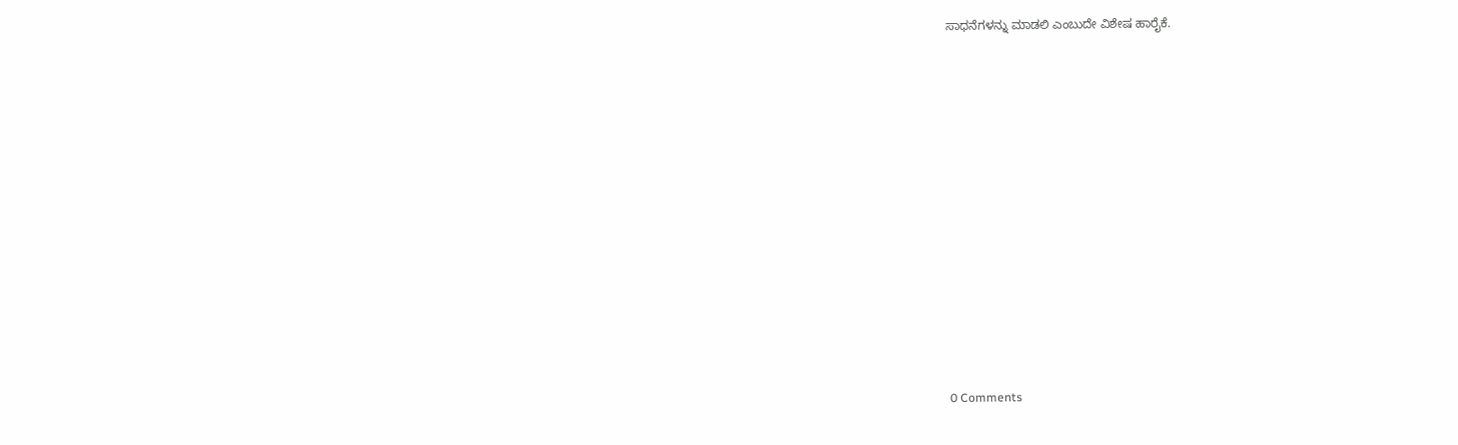ಸಾಧನೆಗಳನ್ನು ಮಾಡಲಿ ಎಂಬುದೇ ವಿಶೇಷ ಹಾರೈಕೆ.













0 Comments